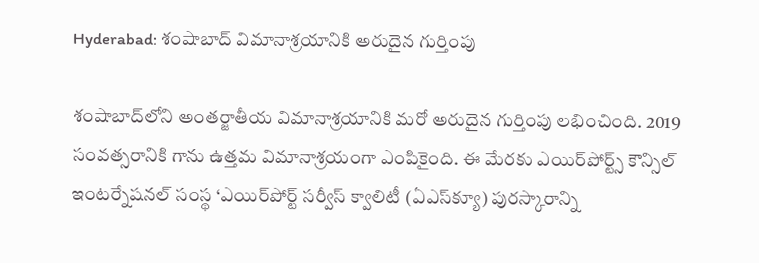Hyderabad: శంషాబాద్ విమానాశ్రయానికి అరుదైన గుర్తింపు

శంషాబాద్‌లోని అంతర్జాతీయ విమానాశ్రయానికి మరో అరుదైన గుర్తింపు లభించింది. 2019 సంవత్సరానికి గాను ఉత్తమ విమానాశ్రయంగా ఎంపికైంది. ఈ మేరకు ఎయిర్‌పోర్ట్స్ కౌన్సిల్ ఇంటర్నేషనల్ సంస్థ ‘ఎయిర్‌పోర్ట్ సర్వీస్ క్వాలిటీ (ఏఎస్‌క్యూ) పురస్కారాన్ని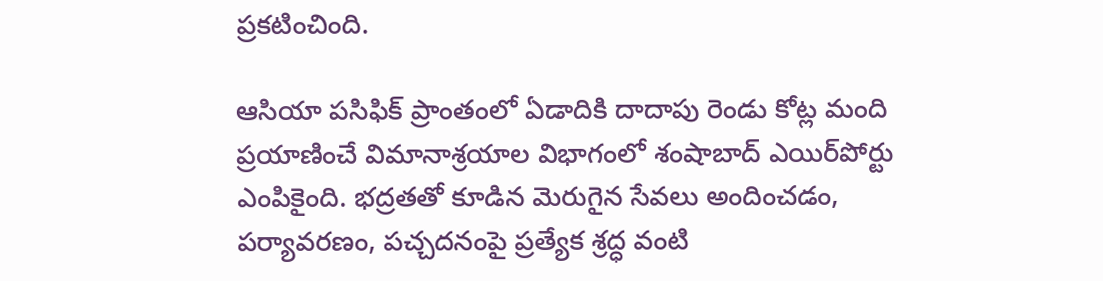ప్రకటించింది.

ఆసియా పసిఫిక్ ప్రాంతంలో ఏడాదికి దాదాపు రెండు కోట్ల మంది ప్రయాణించే విమానాశ్రయాల విభాగంలో శంషాబాద్ ఎయిర్‌పోర్టు ఎంపికైంది. భద్రతతో కూడిన మెరుగైన సేవలు అందించడం, పర్యావరణం, పచ్చదనంపై ప్రత్యేక శ్రద్ధ వంటి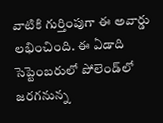వాటికి గుర్తింపుగా ఈ అవార్డు లభించింది. ఈ ఏడాది సెప్టెంబరులో పోలెండ్‌లో జరగనున్న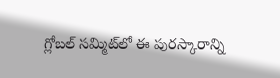గ్లోబల్ సమ్మిట్‌లో ఈ పురస్కారాన్ని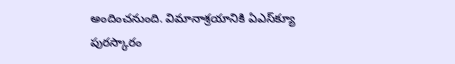అందించనుంది. విమానాశ్రయానికి ఏఎస్‌క్యూ పురస్కారం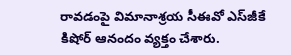రావడంపై విమానాశ్రయ సీఈవో ఎస్‌జీకే కిషోర్ ఆనందం వ్యక్తం చేశారు.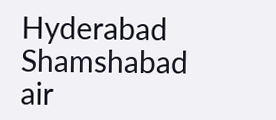Hyderabad
Shamshabad air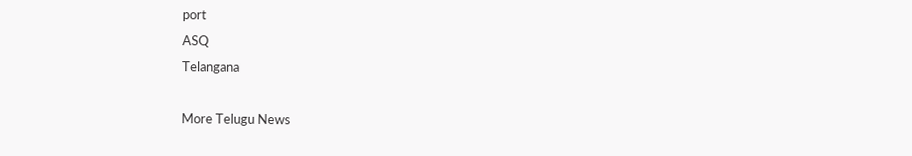port
ASQ
Telangana

More Telugu News